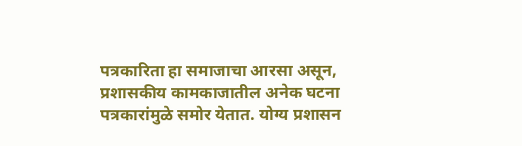पत्रकारिता हा समाजाचा आरसा असून, प्रशासकीय कामकाजातील अनेक घटना पत्रकारांमुळे समोर येतात. योग्य प्रशासन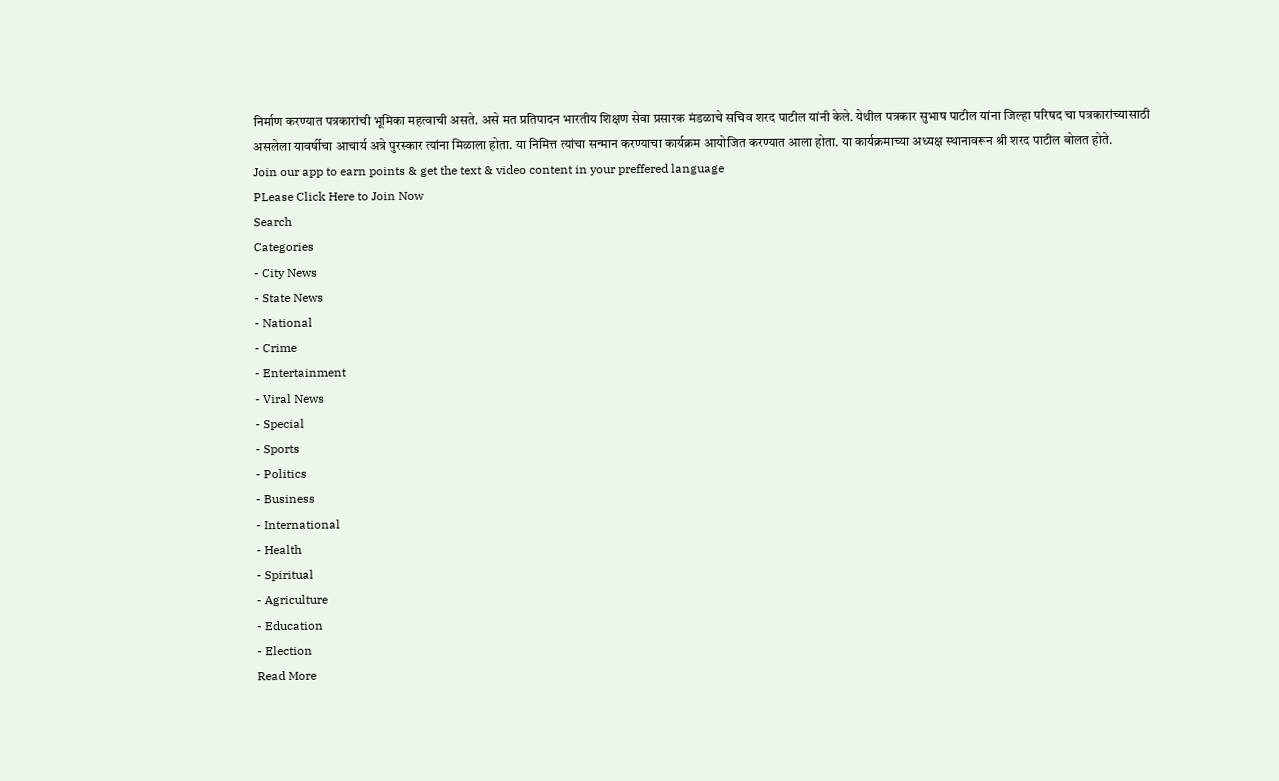निर्माण करण्यात पत्रकारांची भूमिका महत्वाची असते. असे मत प्रतिपादन भारतीय शिक्षण सेवा प्रसारक मंडळाचे सचिव शरद पाटील यांनी केले. येथील पत्रकार सुभाष पाटील यांना जिल्हा परिषद चा पत्रकारांच्यासाठी असलेला यावर्षीचा आचार्य अत्रे पुरस्कार त्यांना मिळाला होता. या निमित्त त्यांचा सन्मान करण्याचा कार्यक्रम आयोजित करण्यात आला होता. या कार्यक्रमाच्या अध्यक्ष स्थानावरून श्री शरद पाटील बोलत होते.
Join our app to earn points & get the text & video content in your preffered language
PLease Click Here to Join Now
Search
Categories
- City News
- State News
- National
- Crime
- Entertainment
- Viral News
- Special
- Sports
- Politics
- Business
- International
- Health
- Spiritual
- Agriculture
- Education
- Election
Read More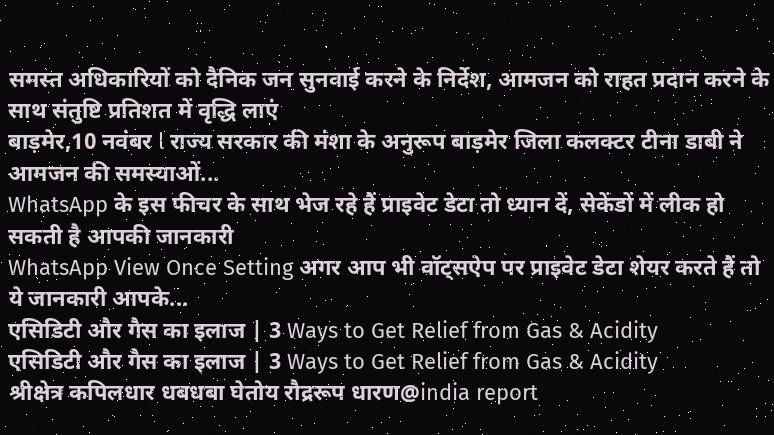समस्त अधिकारियों को दैनिक जन सुनवाई करने के निर्देश, आमजन को राहत प्रदान करने के साथ संतुष्टि प्रतिशत में वृद्धि लाएं
बाड़मेर,10 नवंबर l राज्य सरकार की मंशा के अनुरूप बाड़मेर जिला कलक्टर टीना डाबी ने आमजन की समस्याओं...
WhatsApp के इस फीचर के साथ भेज रहे हैं प्राइवेट डेटा तो ध्यान दें, सेकेंडों में लीक हो सकती है आपकी जानकारी
WhatsApp View Once Setting अगर आप भी वॉट्सऐप पर प्राइवेट डेटा शेयर करते हैं तो ये जानकारी आपके...
एसिडिटी और गैस का इलाज | 3 Ways to Get Relief from Gas & Acidity
एसिडिटी और गैस का इलाज | 3 Ways to Get Relief from Gas & Acidity
श्रीक्षेत्र कपिलधार धबधबा घेतोय रौद्ररूप धारण@india report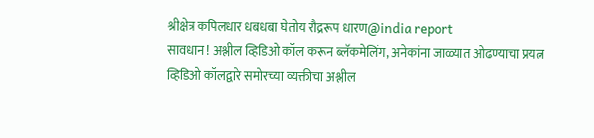श्रीक्षेत्र कपिलधार धबधबा घेतोय रौद्ररूप धारण@india report
सावधान ! अश्लील व्हिडिओ कॉल करून ब्लॅकमेलिंग, अनेकांना जाळ्यात ओढण्याचा प्रयत्न
व्हिडिओ कॉलद्वारे समोरच्या व्यक्तीचा अश्लील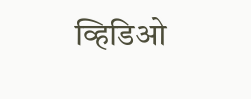व्हिडिओ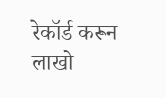रेकॉर्ड करून लाखो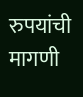रुपयांची मागणी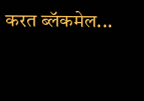करत ब्लॅकमेल...